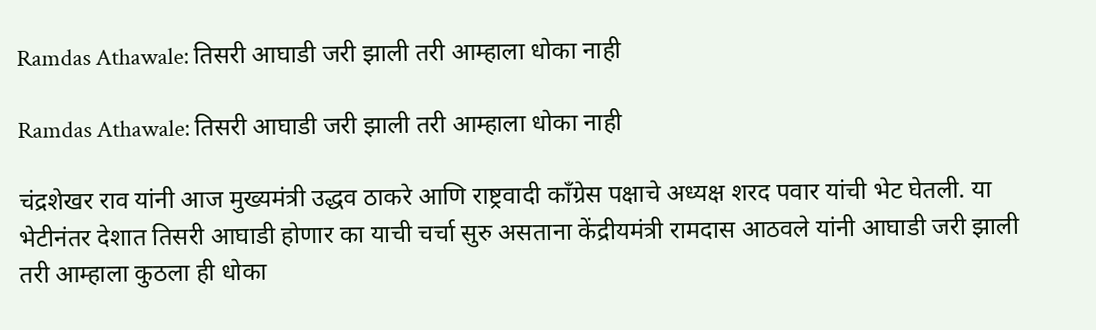Ramdas Athawale: तिसरी आघाडी जरी झाली तरी आम्हाला धोका नाही

Ramdas Athawale: तिसरी आघाडी जरी झाली तरी आम्हाला धोका नाही

चंद्रशेखर राव यांनी आज मुख्यमंत्री उद्धव ठाकरे आणि राष्ट्रवादी काँग्रेस पक्षाचे अध्यक्ष शरद पवार यांची भेट घेतली. या भेटीनंतर देशात तिसरी आघाडी होणार का याची चर्चा सुरु असताना केंद्रीयमंत्री रामदास आठवले यांनी आघाडी जरी झाली तरी आम्हाला कुठला ही धोका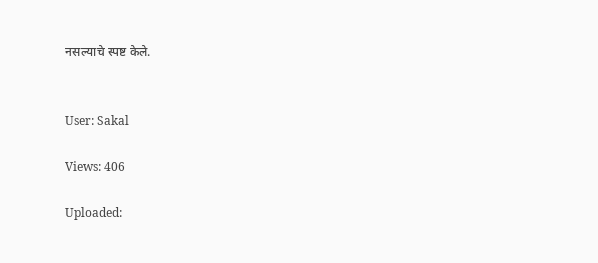नसल्याचे स्पष्ट केले.


User: Sakal

Views: 406

Uploaded: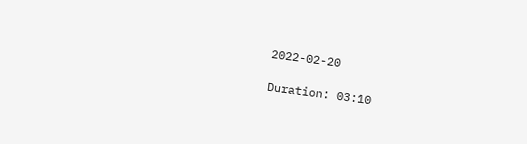2022-02-20

Duration: 03:10